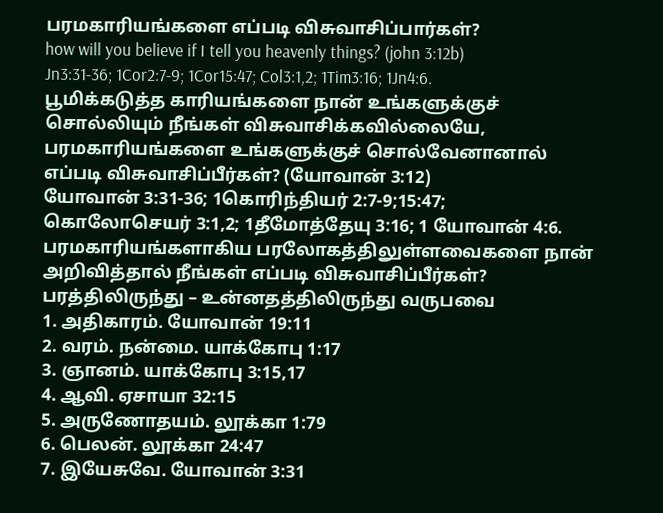பரமகாரியங்களை எப்படி விசுவாசிப்பார்கள்?
how will you believe if I tell you heavenly things? (john 3:12b)
Jn3:31-36; 1Cor2:7-9; 1Cor15:47; Col3:1,2; 1Tim3:16; 1Jn4:6.
பூமிக்கடுத்த காரியங்களை நான் உங்களுக்குச் சொல்லியும் நீங்கள் விசுவாசிக்கவில்லையே, பரமகாரியங்களை உங்களுக்குச் சொல்வேனானால் எப்படி விசுவாசிப்பீர்கள்? (யோவான் 3:12)
யோவான் 3:31-36; 1கொரிந்தியர் 2:7-9;15:47; கொலோசெயர் 3:1,2; 1தீமோத்தேயு 3:16; 1 யோவான் 4:6.
பரமகாரியங்களாகிய பரலோகத்திலுள்ளவைகளை நான் அறிவித்தால் நீங்கள் எப்படி விசுவாசிப்பீர்கள்?
பரத்திலிருந்து – உன்னதத்திலிருந்து வருபவை
1. அதிகாரம். யோவான் 19:11
2. வரம். நன்மை. யாக்கோபு 1:17
3. ஞானம். யாக்கோபு 3:15,17
4. ஆவி. ஏசாயா 32:15
5. அருணோதயம். லூக்கா 1:79
6. பெலன். லூக்கா 24:47
7. இயேசுவே. யோவான் 3:31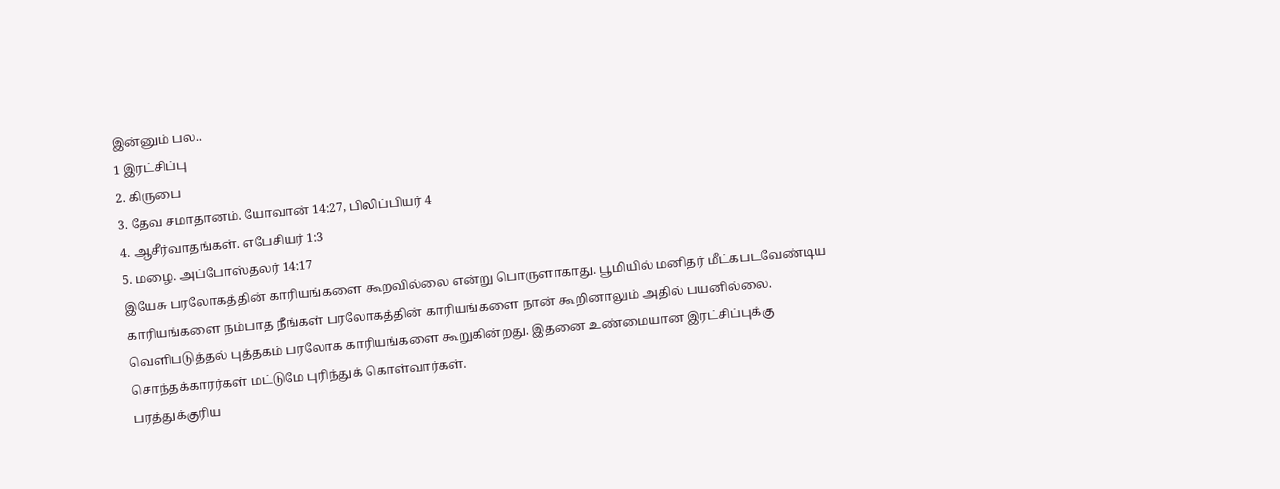இன்னும் பல..
1 இரட்சிப்பு
2. கிருபை
3. தேவ சமாதானம். யோவான் 14:27, பிலிப்பியர் 4
4. ஆசீர்வாதங்கள். எபேசியர் 1:3
5. மழை. அப்போஸ்தலர் 14:17
இயேசு பரலோகத்தின் காரியங்களை கூறவில்லை என்று பொருளாகாது. பூமியில் மனிதர் மீட்கபடவேண்டிய காரியங்களை நம்பாத நீங்கள் பரலோகத்தின் காரியங்களை நான் கூறினாலும் அதில் பயனில்லை.
வெளிபடுத்தல் புத்தகம் பரலோக காரியங்களை கூறுகின்றது. இதனை உண்மையான இரட்சிப்புக்கு சொந்தக்காரர்கள் மட்டுமே புரிந்துக் கொள்வார்கள்.
பரத்துக்குரிய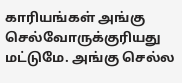காரியங்கள் அங்கு செல்வோருக்குரியது மட்டுமே. அங்கு செல்ல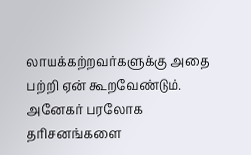லாயக்கற்றவர்களுக்கு அதை பற்றி ஏன் கூறவேண்டும்.
அனேகர் பரலோக தரிசனங்களை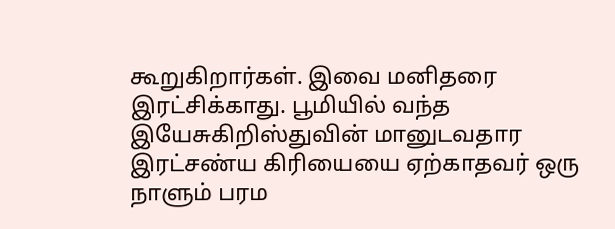கூறுகிறார்கள். இவை மனிதரை இரட்சிக்காது. பூமியில் வந்த இயேசுகிறிஸ்துவின் மானுடவதார இரட்சண்ய கிரியையை ஏற்காதவர் ஒரு நாளும் பரம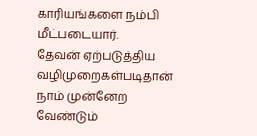காரியங்களை நம்பி மீட்படையார்.
தேவன் ஏற்படுத்திய வழிமுறைகள்படிதான் நாம் முன்னேற வேண்டும்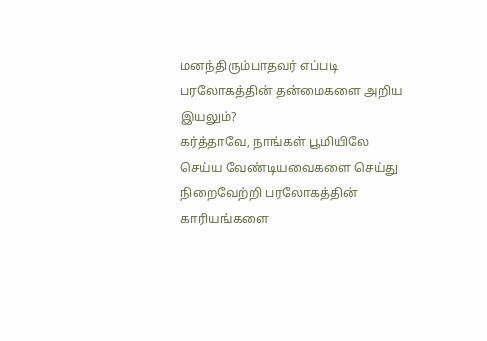மனந்திரும்பாதவர் எப்படி பரலோகத்தின் தன்மைகளை அறிய இயலும்?
கர்த்தாவே, நாங்கள் பூமியிலே செய்ய வேண்டியவைகளை செய்து நிறைவேற்றி பரலோகத்தின் காரியங்களை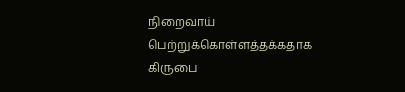நிறைவாய் பெற்றுக்கொள்ளத்தக்கதாக கிருபை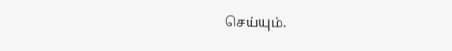செய்யும்.